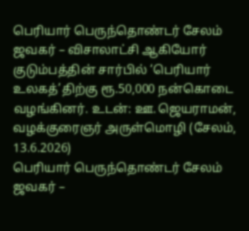பெரியார் பெருந்தொண்டர் சேலம் ஜவகர் – விசாலாட்சி ஆகியோர் குடும்பத்தின் சார்பில் ‘பெரியார் உலகத்’திற்கு ரூ.50,000 நன்கொடை வழங்கினர். உடன்: ஊ.ஜெயராமன், வழக்குரைஞர் அருள்மொழி (சேலம், 13.6.2026)
பெரியார் பெருந்தொண்டர் சேலம் ஜவகர் –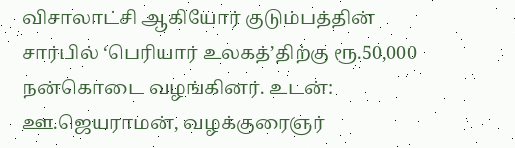விசாலாட்சி ஆகியோர் குடும்பத்தின் சார்பில் ‘பெரியார் உலகத்’திற்கு ரூ.50,000 நன்கொடை வழங்கினர். உடன்: ஊ.ஜெயராமன், வழக்குரைஞர்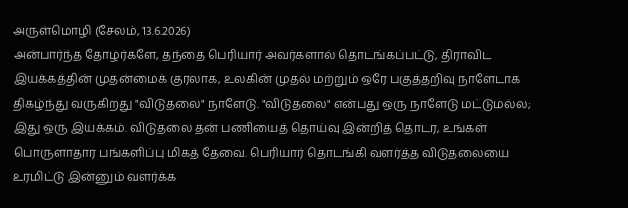அருள்மொழி (சேலம், 13.6.2026)
அன்பார்ந்த தோழர்களே, தந்தை பெரியார் அவர்களால் தொடங்கப்பட்டு, திராவிட இயக்கத்தின் முதன்மைக் குரலாக, உலகின் முதல் மற்றும் ஒரே பகுத்தறிவு நாளேடாக திகழ்ந்து வருகிறது "விடுதலை" நாளேடு. "விடுதலை" என்பது ஒரு நாளேடு மட்டுமல்ல; இது ஒரு இயக்கம். விடுதலை தன் பணியைத் தொய்வு இன்றித் தொடர, உங்கள் பொருளாதார பங்களிப்பு மிகத் தேவை. பெரியார் தொடங்கி வளர்த்த விடுதலையை உரமிட்டு இன்னும் வளர்க்க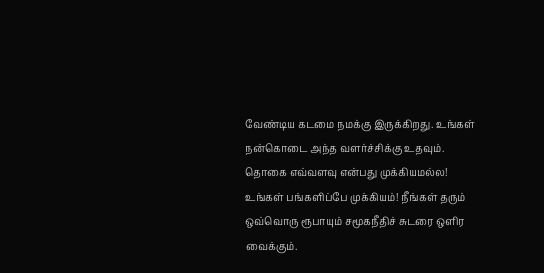வேண்டிய கடமை நமக்கு இருக்கிறது. உங்கள் நன்கொடை அந்த வளர்ச்சிக்கு உதவும்.
தொகை எவ்வளவு என்பது முக்கியமல்ல! உங்கள் பங்களிப்பே முக்கியம்! நீங்கள் தரும் ஒவ்வொரு ரூபாயும் சமூகநீதிச் சுடரை ஒளிர வைக்கும்.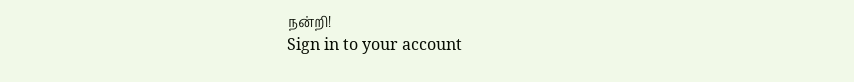நன்றி!
Sign in to your account